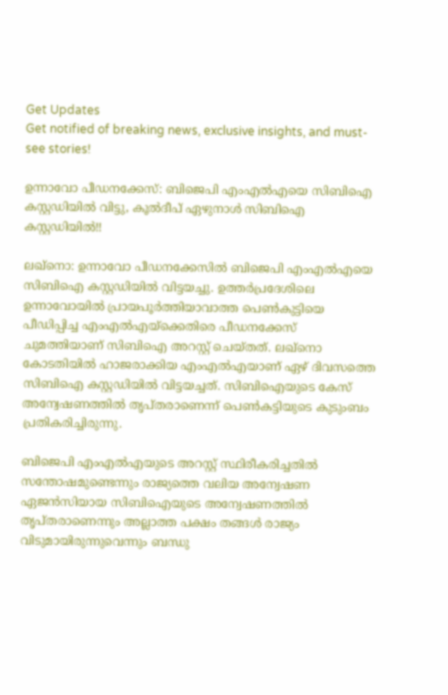Get Updates
Get notified of breaking news, exclusive insights, and must-see stories!

ഉന്നാവോ പീഡനക്കേസ്: ബിജെപി എംഎൽഎയെ സിബിഐ കസ്റ്റഡിയിൽ‍ വിട്ടു, കൂൽദീപ് ഏഴുനാൾ സിബിഐ കസ്റ്റഡിയിൽ!!

ലഖ്നൊ: ഉന്നാവോ പീഡനക്കേസിൽ ബിജെപി എംഎൽഎയെ സിബിഐ കസ്റ്റഡിയിൽ വിട്ടയച്ചു. ഉത്തർപ്രദേശിലെ ഉന്നാവോയിൽ പ്രായപൂര്‍ത്തിയാവാത്ത പെൺകുട്ടിയെ പീഡിപ്പിച്ച എംഎൽഎയ്ക്കെതിരെ പീഡനക്കേസ് ചുമത്തിയാണ് സിബിഐ അറസ്റ്റ് ചെയ്തത്. ലഖ്നൊ കോടതിയിൽ‍ ഹാജരാക്കിയ എംഎല്‍എയാണ് ഏഴ് ദിവസത്തെ സിബിഐ കസ്റ്റഡിയിൽ വിട്ടയച്ചത്. സിബിഐയുടെ കേസ് അന്വേഷണത്തിൽ തൃപ്തരാണെന്ന് പെണ്‍കട്ടിയുടെ കുടുംബം പ്രതികരിച്ചിരുന്നു.

ബിജെപി എംഎൽഎയുടെ അറസ്റ്റ് സ്ഥിരീകരിച്ചതിൽ സന്തോഷമുണ്ടെന്നും രാജ്യത്തെ വലിയ അന്വേഷണ ഏജൻസിയായ സിബിഐയുടെ അന്വേഷണത്തിൽ തൃപ്തരാണെന്നും അല്ലാത്ത പക്ഷം തങ്ങൾ‍ രാജ്യം വിടുമായിരുന്നുവെന്നും ബന്ധു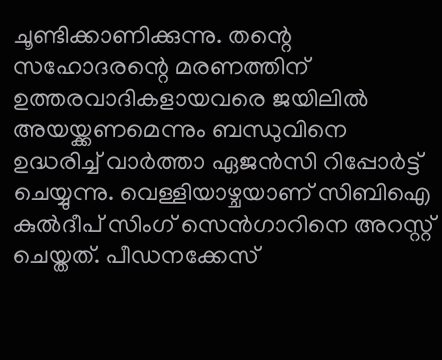ചൂണ്ടിക്കാണിക്കുന്നു. തന്റെ സഹോദരന്റെ മരണത്തിന് ഉത്തരവാദികളായവരെ ജയിലിൽ‍ അയയ്ക്കണമെന്നും ബന്ധുവിനെ ഉദ്ധരിച്ച് വാർത്താ ഏജന്‍സി റിപ്പോർട്ട് ചെയ്യുന്നു. വെള്ളിയാഴ്ചയാണ് സിബിഐ കുൽദീപ് സിംഗ് സെന്‍ഗാറിനെ അറസ്റ്റ് ചെയ്തത്. പീഡനക്കേസ്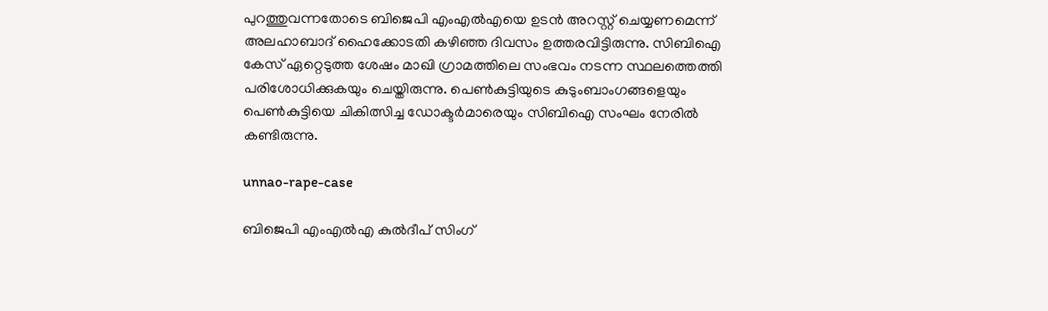പുറത്തുവന്നതോടെ ബിജെപി എംഎൽ‍എയെ ഉടന്‍ അറസ്റ്റ് ചെയ്യണമെന്ന് അലഹാബാദ് ഹൈക്കോടതി കഴിഞ്ഞ ദിവസം ഉത്തരവിട്ടിരുന്നു. സിബിഐ കേസ് ഏറ്റെടുത്ത ശേഷം മാഖി ഗ്രാമത്തിലെ സംഭവം നടന്ന സ്ഥലത്തെത്തി പരിശോധിക്കുകയും ചെയ്തിരുന്നു. പെൺകുട്ടിയുടെ കുടുംബാംഗങ്ങളെയും പെണ്‍കുട്ടിയെ ചികിത്സിച്ച ഡോക്ടർമാരെയും സിബിഐ സംഘം നേരില്‍ കണ്ടിരുന്നു.

unnao-rape-case

ബിജെപി എംഎൽഎ കുല്‍ദീപ് സിംഗ്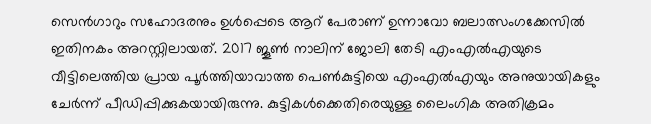സെൻ‍ഗാറും സഹോദരനും ഉള്‍പ്പെടെ ആറ് പേരാണ് ഉന്നാവോ ബലാത്സംഗക്കേസിൽ ഇതിനകം അറസ്റ്റിലായത്. 2017 ജൂൺ നാലിന് ജോലി തേടി എംഎൽഎയുടെ വീട്ടിലെത്തിയ പ്രായ പൂർത്തിയാവാത്ത പെൺകുട്ടിയെ എംഎൽഎയും അനുയായികളും ചേർന്ന് പീഡിപ്പിക്കുകയായിരുന്നു. കുട്ടികള്‍ക്കെതിരെയുള്ള ലൈംഗിക അതിക്രമം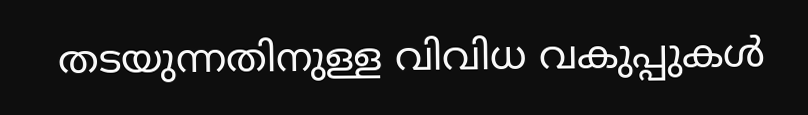തടയുന്നതിനുള്ള വിവിധ വകുപ്പുകൾ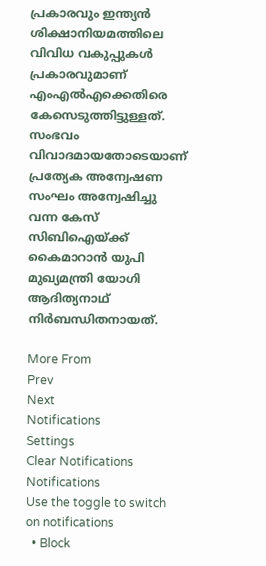പ്രകാരവും ഇന്ത്യൻ ശിക്ഷാനിയമത്തിലെ വിവിധ വകുപ്പുകള്‍ പ്രകാരവുമാണ് എംഎൽഎക്കെതിരെ കേസെടുത്തിട്ടുള്ളത്. സംഭവം വിവാദമായതോടെയാണ് പ്രത്യേക അന്വേഷണ സംഘം അന്വേഷിച്ചു വന്ന കേസ് സിബിഐയ്ക്ക് കൈമാറാന്‍‍ യുപി മുഖ്യമന്ത്രി യോഗി ആദിത്യനാഥ് നിർബന്ധിതനായത്.

More From
Prev
Next
Notifications
Settings
Clear Notifications
Notifications
Use the toggle to switch on notifications
  • Block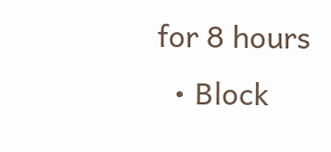for 8 hours
  • Block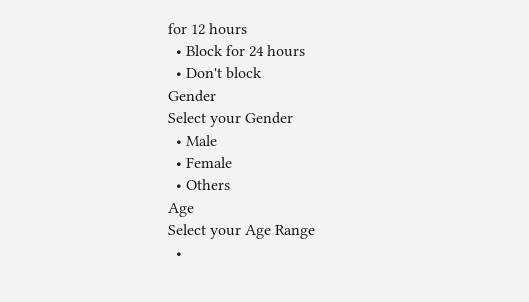for 12 hours
  • Block for 24 hours
  • Don't block
Gender
Select your Gender
  • Male
  • Female
  • Others
Age
Select your Age Range
  •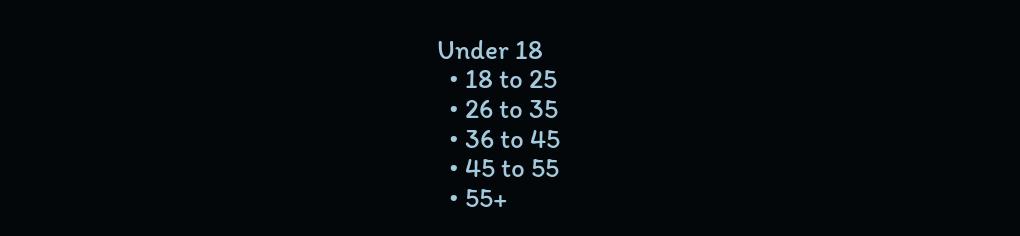Under 18
  • 18 to 25
  • 26 to 35
  • 36 to 45
  • 45 to 55
  • 55+